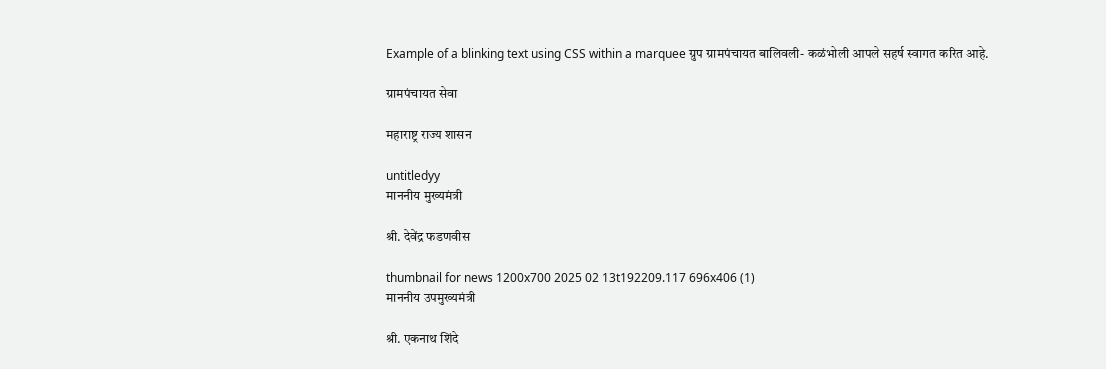Example of a blinking text using CSS within a marquee ग्रुप ग्रामपंचायत बालिवली- कळंभोली आपले सहर्ष स्वागत करित आहे.

ग्रामपंचायत सेवा

महाराष्ट्र राज्य शासन

untitledyy
माननीय मुख्यमंत्री

श्री. देवेंद्र फडणवीस

thumbnail for news 1200x700 2025 02 13t192209.117 696x406 (1)
माननीय उपमुख्यमंत्री

श्री. एकनाथ शिंदे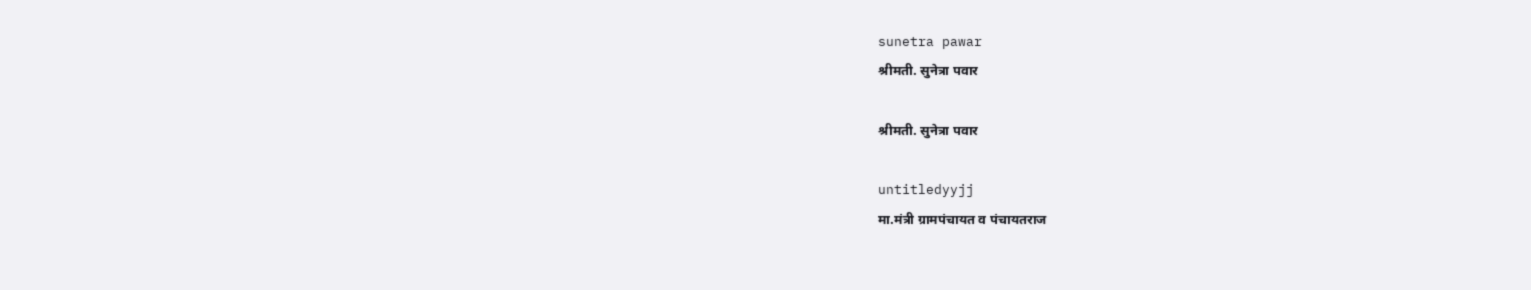sunetra pawar
श्रीमती. सुनेत्रा पवार

श्रीमती. सुनेत्रा पवार

untitledyyjj
मा.मंत्री ग्रामपंचायत व पंचायतराज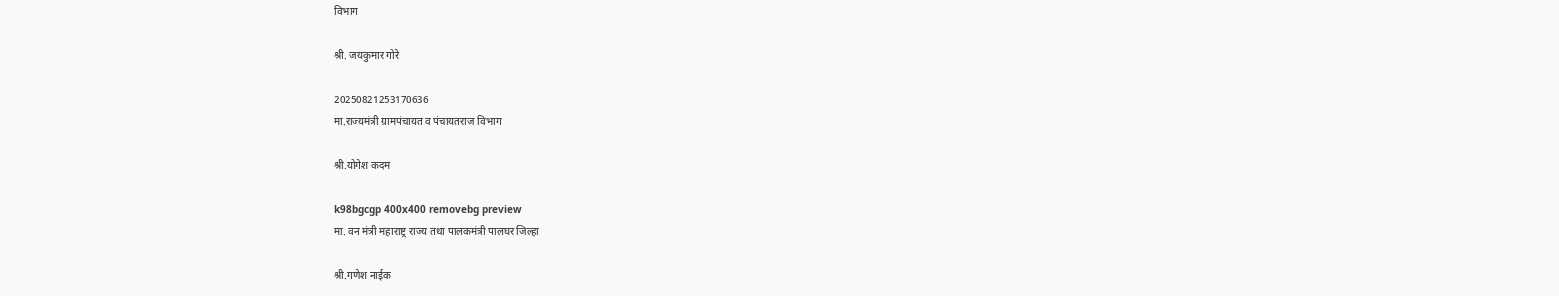विभाग

श्री. जयकुमार गोरे

20250821253170636
मा.राज्यमंत्री ग्रामपंचायत व पंचायतराज विभाग

श्री.योगेश कदम

k98bgcgp 400x400 removebg preview
मा. वन मंत्री महाराष्ट्र राज्य तथा पालकमंत्री पालघर जिल्हा

श्री.गणेश नाईक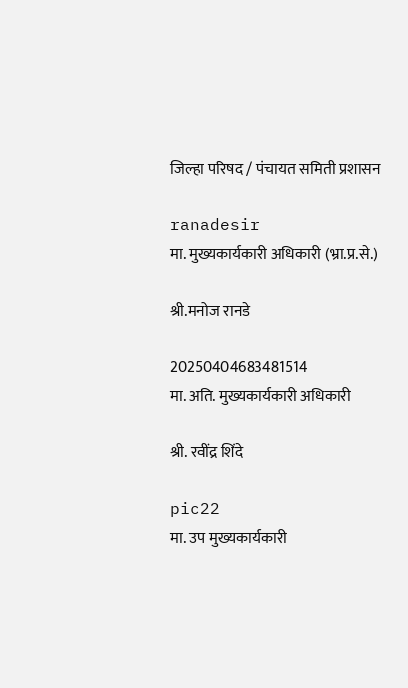जिल्हा परिषद / पंचायत समिती प्रशासन

ranadesir
मा. मुख्यकार्यकारी अधिकारी (भ्रा.प्र.से.)

श्री.मनोज रानडे

20250404683481514
मा. अति. मुख्यकार्यकारी अधिकारी

श्री. रवींद्र शिंदे

pic22
मा. उप मुख्यकार्यकारी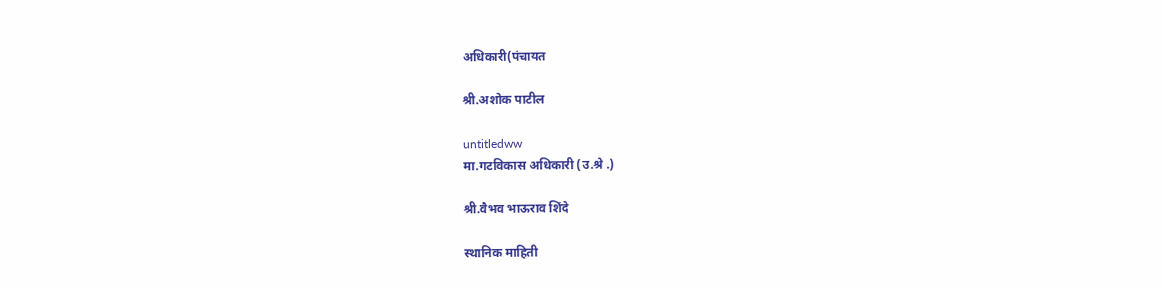अधिकारी(पंचायत

श्री.अशोक पाटील

untitledww
मा.गटविकास अधिकारी (उ.श्रे .)

श्री.वैभव भाऊराव शिंदे

स्थानिक माहिती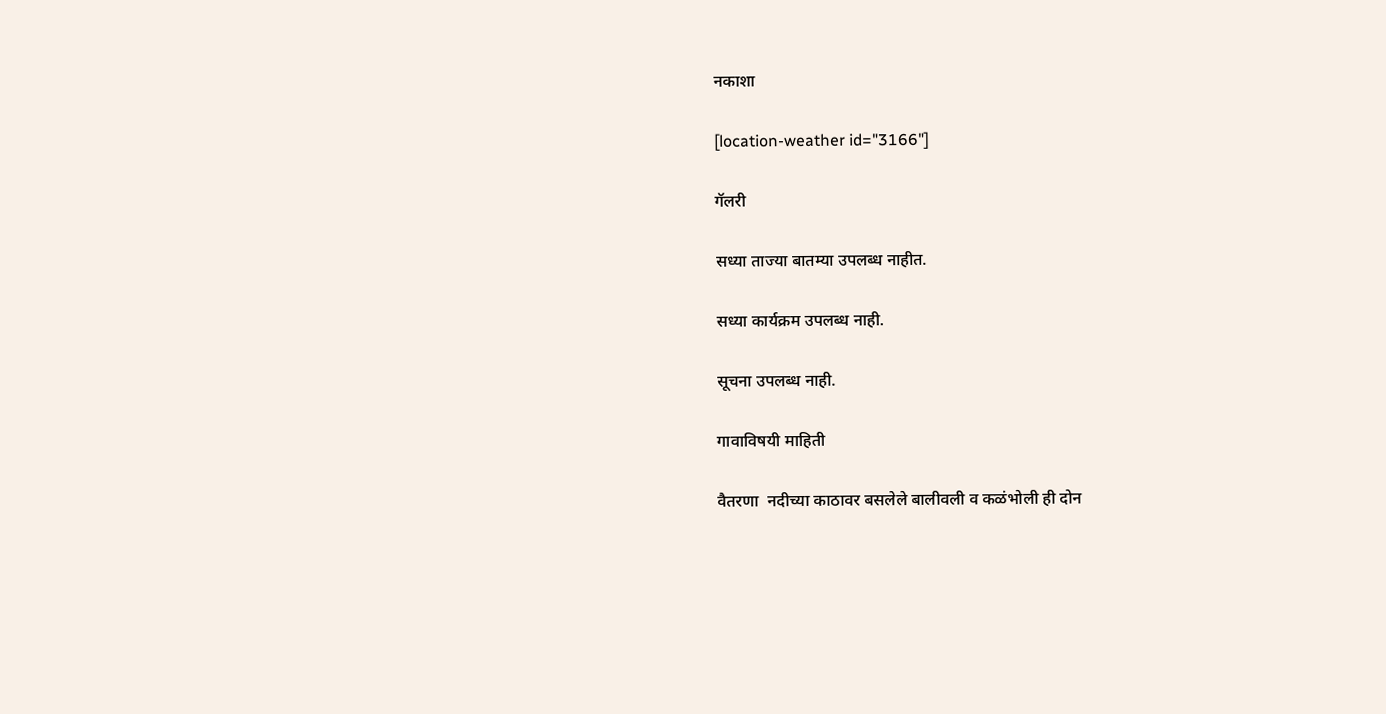नकाशा

[location-weather id="3166"]

गॅलरी

सध्या ताज्या बातम्या उपलब्ध नाहीत.

सध्या कार्यक्रम उपलब्ध नाही.

सूचना उपलब्ध नाही.

गावाविषयी माहिती

वैतरणा  नदीच्या काठावर बसलेले बालीवली व कळंभोली ही दोन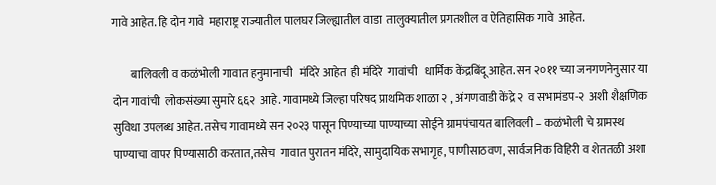गावे आहेत. हि दोन गावे  महाराष्ट्र राज्यातील पालघर जिल्ह्यातील वाडा  तालुक्यातील प्रगतशील व ऐतिहासिक गावे  आहेत.

        बालिवली व कळंभोली गावात हनुमानाची   मंदिरे आहेत  ही मंदिरे  गावांची   धार्मिक केंद्रबिंदू आहेत. सन २०११ च्या जनगणनेनुसार या दोन गावांची  लोकसंख्या सुमारे ६६२  आहे. गावामध्ये जिल्हा परिषद प्राथमिक शाळा २ , अंगणवाडी केंद्रे २  व सभामंडप-२  अशी शैक्षणिक सुविधा उपलब्ध आहेत. तसेच गावामध्ये सन २०२३ पासून पिण्याच्या पाण्याच्या सोईने ग्रामपंचायत बालिवली – कळंभोली चे ग्रामस्थ पाण्याचा वापर पिण्यासाठी करतात,तसेच  गावात पुरातन मंदिरे, सामुदायिक सभागृह, पाणीसाठवण, सार्वजनिक विहिरी व शेततळी अशा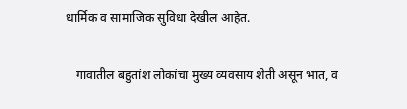धार्मिक व सामाजिक सुविधा देखील आहेत.

   गावातील बहुतांश लोकांचा मुख्य व्यवसाय शेती असून भात, व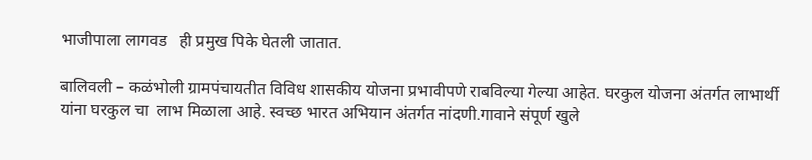भाजीपाला लागवड   ही प्रमुख पिके घेतली जातात.

बालिवली – कळंभोली ग्रामपंचायतीत विविध शासकीय योजना प्रभावीपणे राबविल्या गेल्या आहेत. घरकुल योजना अंतर्गत लाभार्थी यांना घरकुल चा  लाभ मिळाला आहे. स्वच्छ भारत अभियान अंतर्गत नांदणी.गावाने संपूर्ण खुले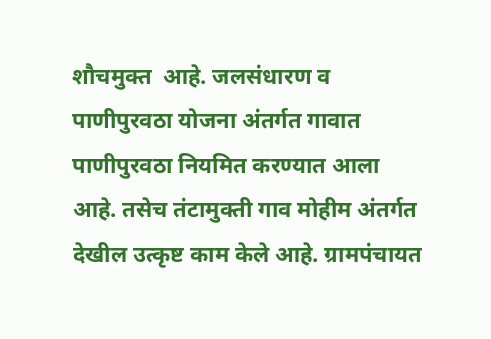शौचमुक्त  आहे. जलसंधारण व पाणीपुरवठा योजना अंतर्गत गावात पाणीपुरवठा नियमित करण्यात आला आहे. तसेच तंटामुक्ती गाव मोहीम अंतर्गत देखील उत्कृष्ट काम केले आहे. ग्रामपंचायत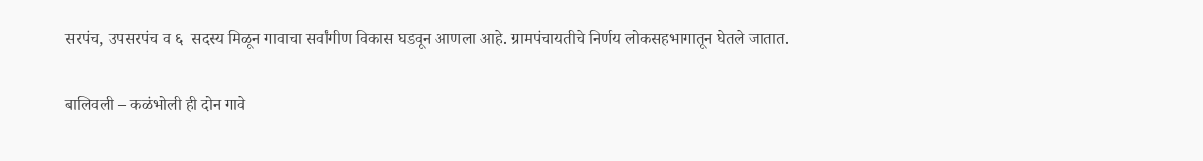सरपंच, उपसरपंच व ६  सदस्य मिळून गावाचा सर्वांगीण विकास घडवून आणला आहे. ग्रामपंचायतीचे निर्णय लोकसहभागातून घेतले जातात.

बालिवली – कळंभोली ही दोन गावे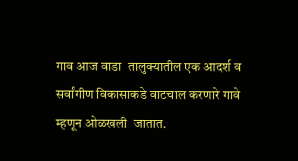गाव आज वाडा  तालुक्यातील एक आदर्श व सर्वांगीण विकासाकडे वाटचाल करणारे गावे  म्हणून ओळखली  जातात.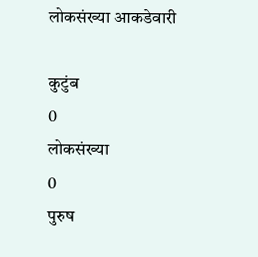लोकसंख्या आकडेवारी

कुटुंब
0
लोकसंख्या
0
पुरुष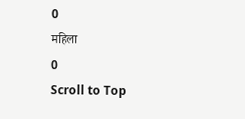0
महिला
0
Scroll to Top